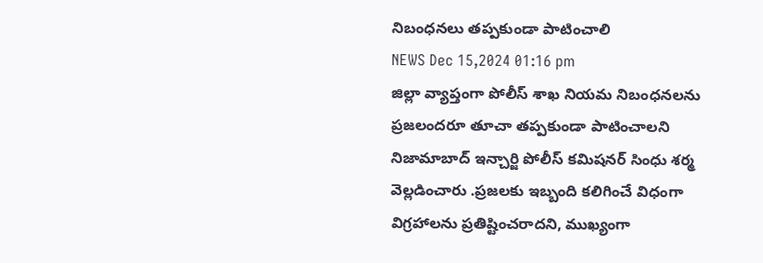నిబంధనలు తప్పకుండా పాటించాలి
NEWS Dec 15,2024 01:16 pm
జిల్లా వ్యాప్తంగా పోలీస్ శాఖ నియమ నిబంధనలను ప్రజలందరూ తూచా తప్పకుండా పాటించాలని నిజామాబాద్ ఇన్చార్జి పోలీస్ కమిషనర్ సింధు శర్మ వెల్లడించారు .ప్రజలకు ఇబ్బంది కలిగించే విధంగా విగ్రహాలను ప్రతిష్టించరాదని, ముఖ్యంగా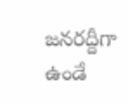జనరద్దీగా ఉండే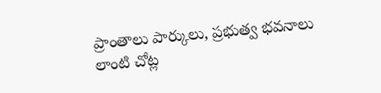ప్రాంతాలు పార్కులు, ప్రభుత్వ భవనాలు లాంటి చోట్ల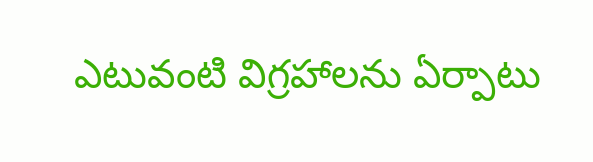ఎటువంటి విగ్రహాలను ఏర్పాటు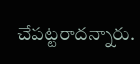చేపట్టరాదన్నారు.